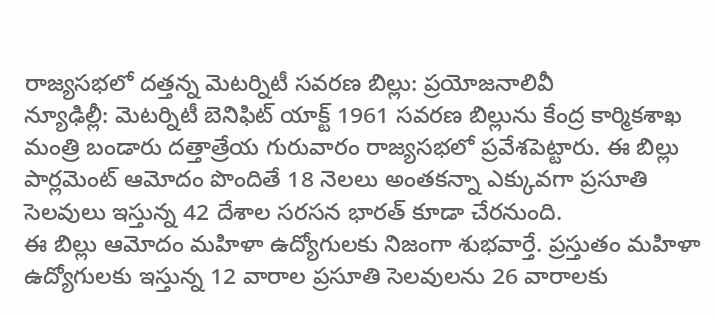రాజ్యసభలో దత్తన్న మెటర్నిటీ సవరణ బిల్లు: ప్రయోజనాలివీ
న్యూఢిల్లీ: మెటర్నిటీ బెనిఫిట్ యాక్ట్ 1961 సవరణ బిల్లును కేంద్ర కార్మికశాఖ మంత్రి బండారు దత్తాత్రేయ గురువారం రాజ్యసభలో ప్రవేశపెట్టారు. ఈ బిల్లు పార్లమెంట్ ఆమోదం పొందితే 18 నెలలు అంతకన్నా ఎక్కువగా ప్రసూతి సెలవులు ఇస్తున్న 42 దేశాల సరసన భారత్ కూడా చేరనుంది.
ఈ బిల్లు ఆమోదం మహిళా ఉద్యోగులకు నిజంగా శుభవార్తే. ప్రస్తుతం మహిళా ఉద్యోగులకు ఇస్తున్న 12 వారాల ప్రసూతి సెలవులను 26 వారాలకు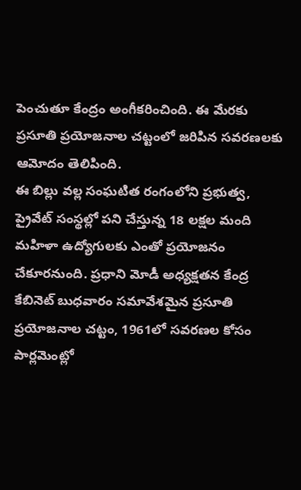పెంచుతూ కేంద్రం అంగీకరించింది. ఈ మేరకు ప్రసూతి ప్రయోజనాల చట్టంలో జరిపిన సవరణలకు ఆమోదం తెలిపింది.
ఈ బిల్లు వల్ల సంఘటిత రంగంలోని ప్రభుత్వ, ప్రైవేట్ సంస్థల్లో పని చేస్తున్న 18 లక్షల మంది మహిళా ఉద్యోగులకు ఎంతో ప్రయోజనం చేకూరనుంది. ప్రధాని మోడీ అధ్యక్షతన కేంద్ర కేబినెట్ బుధవారం సమావేశమైన ప్రసూతి ప్రయోజనాల చట్టం, 1961లో సవరణల కోసం పార్లమెంట్లో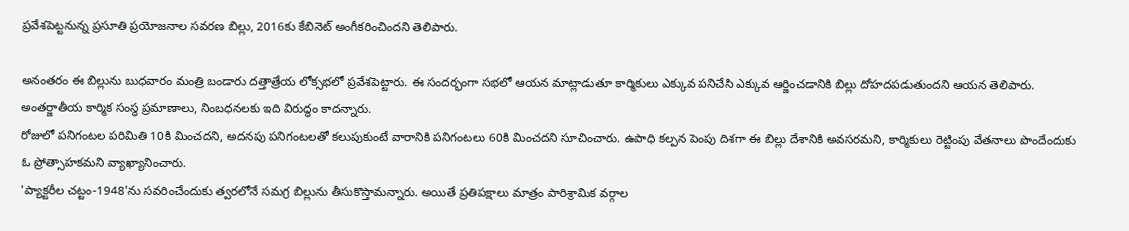ప్రవేశపెట్టనున్న ప్రసూతి ప్రయోజనాల సవరణ బిల్లు, 2016కు కేబినెట్ అంగీకరించిందని తెలిపారు.

అనంతరం ఈ బిల్లును బుధవారం మంత్రి బండారు దత్తాత్రేయ లోక్సభలో ప్రవేశపెట్టారు. ఈ సందర్భంగా సభలో ఆయన మాట్లాడుతూ కార్మికులు ఎక్కువ పనిచేసి ఎక్కువ ఆర్జించడానికి బిల్లు దోహదపడుతుందని ఆయన తెలిపారు. అంతర్జాతీయ కార్మిక సంస్ధ ప్రమాణాలు, నింబధనలకు ఇది విరుద్ధం కాదన్నారు.
రోజులో పనిగంటల పరిమితి 10కి మించదని, అదనపు పనిగంటలతో కలుపుకుంటే వారానికి పనిగంటలు 60కి మించదని సూచించారు. ఉపాధి కల్పన పెంపు దిశగా ఈ బిల్లు దేశానికి అవసరమని, కార్మికులు రెట్టింపు వేతనాలు పొందేందుకు ఓ ప్రోత్సాహకమని వ్యాఖ్యానించారు.
'ప్యాక్టరీల చట్టం-1948'ను సవరించేందుకు త్వరలోనే సమగ్ర బిల్లును తీసుకొస్తామన్నారు. అయితే ప్రతిపక్షాలు మాత్రం పారిశ్రామిక వర్గాల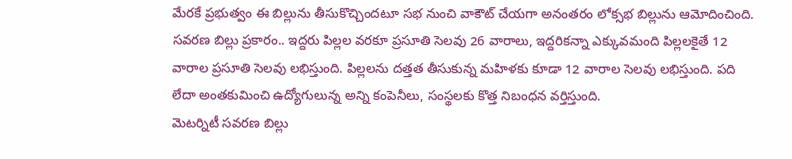మేరకే ప్రభుత్వం ఈ బిల్లును తీసుకొచ్చిందటూ సభ నుంచి వాకౌట్ చేయగా అనంతరం లోక్సభ బిల్లును ఆమోదించింది.
సవరణ బిల్లు ప్రకారం.. ఇద్దరు పిల్లల వరకూ ప్రసూతి సెలవు 26 వారాలు, ఇద్దరికన్నా ఎక్కువమంది పిల్లలకైతే 12 వారాల ప్రసూతి సెలవు లభిస్తుంది. పిల్లలను దత్తత తీసుకున్న మహిళకు కూడా 12 వారాల సెలవు లభిస్తుంది. పది లేదా అంతకుమించి ఉద్యోగులున్న అన్ని కంపెనీలు, సంస్థలకు కొత్త నిబంధన వర్తిస్తుంది.
మెటర్నిటీ సవరణ బిల్లు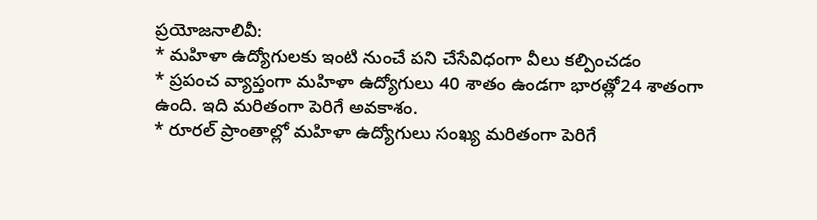ప్రయోజనాలివీ:
* మహిళా ఉద్యోగులకు ఇంటి నుంచే పని చేసేవిధంగా వీలు కల్పించడం
* ప్రపంచ వ్యాప్తంగా మహిళా ఉద్యోగులు 40 శాతం ఉండగా భారత్లో24 శాతంగా ఉంది. ఇది మరితంగా పెరిగే అవకాశం.
* రూరల్ ప్రాంతాల్లో మహిళా ఉద్యోగులు సంఖ్య మరితంగా పెరిగే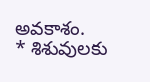అవకాశం.
* శిశువులకు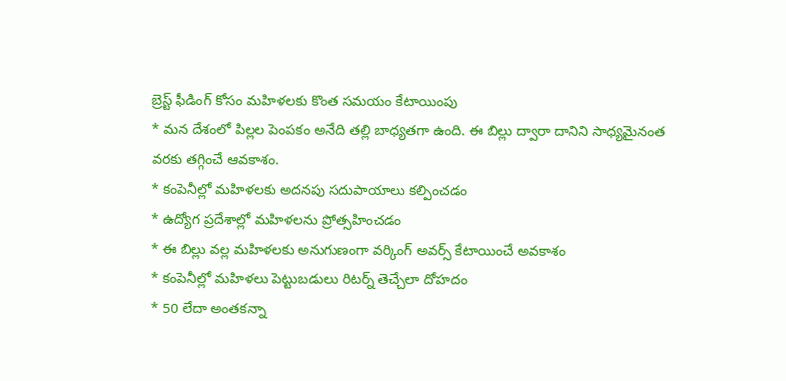బ్రెస్ట్ ఫీడింగ్ కోసం మహిళలకు కొంత సమయం కేటాయింపు
* మన దేశంలో పిల్లల పెంపకం అనేది తల్లి బాధ్యతగా ఉంది. ఈ బిల్లు ద్వారా దానిని సాధ్యమైనంత వరకు తగ్గించే ఆవకాశం.
* కంపెనీల్లో మహిళలకు అదనపు సదుపాయాలు కల్పించడం
* ఉద్యోగ ప్రదేశాల్లో మహిళలను ప్రోత్సహించడం
* ఈ బిల్లు వల్ల మహిళలకు అనుగుణంగా వర్కింగ్ అవర్స్ కేటాయించే అవకాశం
* కంపెనీల్లో మహిళలు పెట్టుబడులు రిటర్న్ తెచ్చేలా దోహదం
* 50 లేదా అంతకన్నా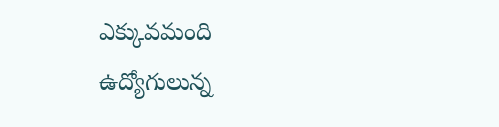ఎక్కువమంది ఉద్యోగులున్న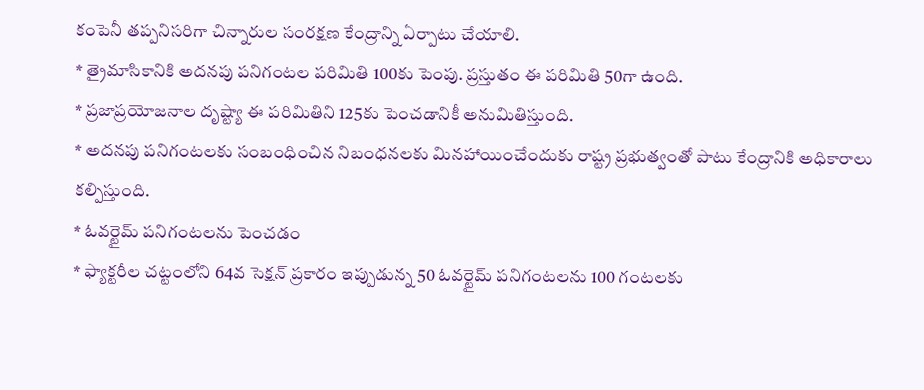కంపెనీ తప్పనిసరిగా చిన్నారుల సంరక్షణ కేంద్రాన్ని ఏర్పాటు చేయాలి.
* త్రైమాసికానికి అదనపు పనిగంటల పరిమితి 100కు పెంపు. ప్రస్తుతం ఈ పరిమితి 50గా ఉంది.
* ప్రజాప్రయోజనాల దృష్ట్యా ఈ పరిమితిని 125కు పెంచడానికీ అనుమితిస్తుంది.
* అదనపు పనిగంటలకు సంబంధించిన నిబంధనలకు మినహాయించేందుకు రాష్ట్ర ప్రభుత్వంతో పాటు కేంద్రానికి అధికారాలు కల్పిస్తుంది.
* ఓవర్టైమ్ పనిగంటలను పెంచడం
* ఫ్యాక్టరీల చట్టంలోని 64వ సెక్షన్ ప్రకారం ఇప్పుడున్న 50 ఓవర్టైమ్ పనిగంటలను 100 గంటలకు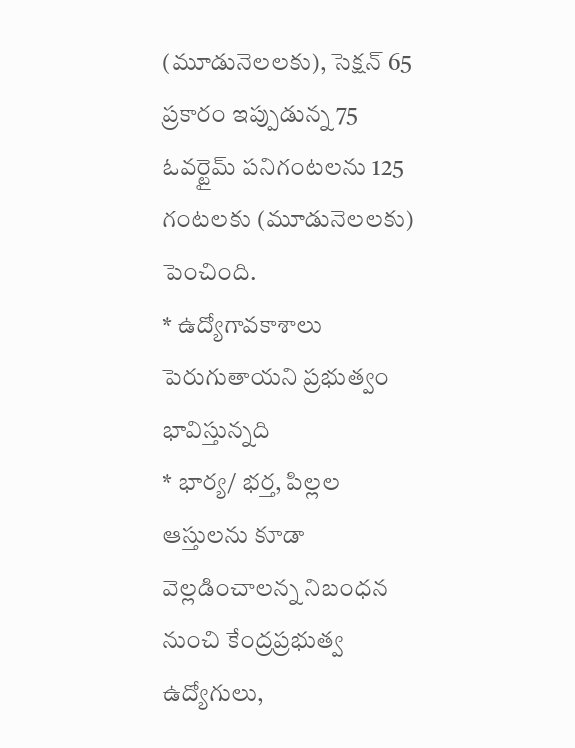(మూడునెలలకు), సెక్షన్ 65 ప్రకారం ఇప్పుడున్న 75 ఓవర్టైమ్ పనిగంటలను 125 గంటలకు (మూడునెలలకు) పెంచింది.
* ఉద్యోగావకాశాలు పెరుగుతాయని ప్రభుత్వం భావిస్తున్నది
* భార్య/ భర్త, పిల్లల ఆస్తులను కూడా వెల్లడించాలన్న నిబంధన నుంచి కేంద్రప్రభుత్వ ఉద్యోగులు,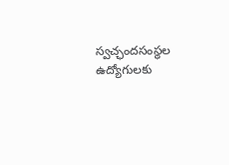స్వచ్ఛందసంస్థల ఉద్యోగులకు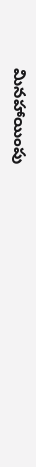మినహాయింపు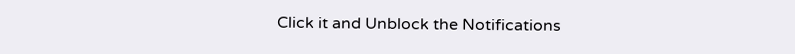Click it and Unblock the Notifications